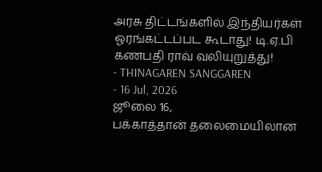அரசு திட்டங்களில் இந்தியர்கள் ஓரங்கட்டப்பட கூடாது! டி.ஏ.பி கணபதி ராவ் வலியுறுத்து!
- THINAGAREN SANGGAREN
- 16 Jul, 2026
ஜூலை 16,
பக்காத்தான் தலைமையிலான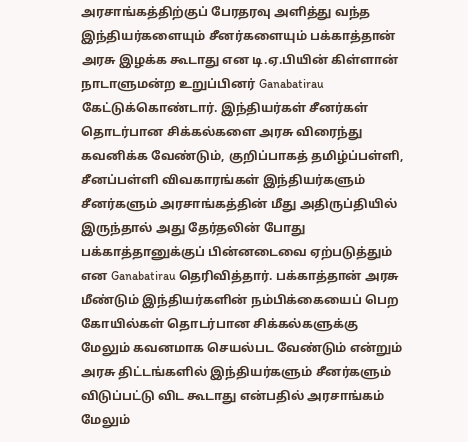அரசாங்கத்திற்குப் பேரதரவு அளித்து வந்த இந்தியர்களையும் சீனர்களையும் பக்காத்தான் அரசு இழக்க கூடாது என டி.ஏ.பியின் கிள்ளான் நாடாளுமன்ற உறுப்பினர் Ganabatirau கேட்டுக்கொண்டார். இந்தியர்கள் சீனர்கள் தொடர்பான சிக்கல்களை அரசு விரைந்து கவனிக்க வேண்டும், குறிப்பாகத் தமிழ்ப்பள்ளி, சீனப்பள்ளி விவகாரங்கள் இந்தியர்களும் சீனர்களும் அரசாங்கத்தின் மீது அதிருப்தியில் இருந்தால் அது தேர்தலின் போது பக்காத்தானுக்குப் பின்னடைவை ஏற்படுத்தும் என Ganabatirau தெரிவித்தார். பக்காத்தான் அரசு மீண்டும் இந்தியர்களின் நம்பிக்கையைப் பெற கோயில்கள் தொடர்பான சிக்கல்களுக்கு மேலும் கவனமாக செயல்பட வேண்டும் என்றும் அரசு திட்டங்களில் இந்தியர்களும் சீனர்களும் விடுப்பட்டு விட கூடாது என்பதில் அரசாங்கம் மேலும்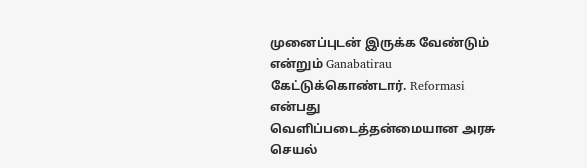முனைப்புடன் இருக்க வேண்டும் என்றும் Ganabatirau கேட்டுக்கொண்டார். Reformasi என்பது வெளிப்படைத்தன்மையான அரசு செயல்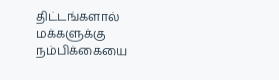திட்டங்களால் மக்களுக்கு நம்பிக்கையை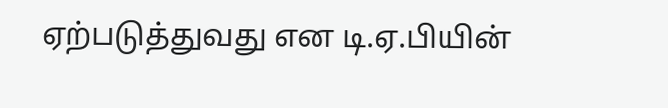ஏற்படுத்துவது என டி.ஏ.பியின்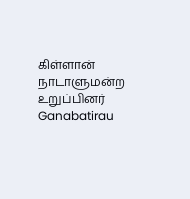கிள்ளான் நாடாளுமன்ற உறுப்பினர் Ganabatirau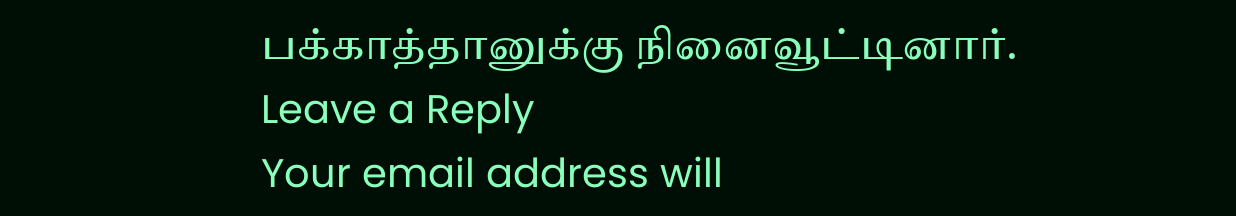பக்காத்தானுக்கு நினைவூட்டினார்.
Leave a Reply
Your email address will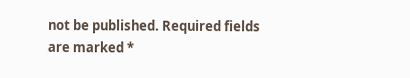not be published. Required fields are marked *